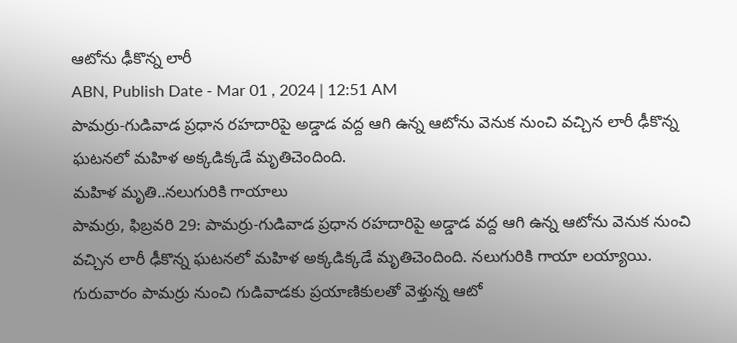ఆటోను ఢీకొన్న లారీ
ABN, Publish Date - Mar 01 , 2024 | 12:51 AM
పామర్రు-గుడివాడ ప్రధాన రహదారిపై అడ్డాడ వద్ద ఆగి ఉన్న ఆటోను వెనుక నుంచి వచ్చిన లారీ ఢీకొన్న ఘటనలో మహిళ అక్కడిక్కడే మృతిచెందింది.
మహిళ మృతి..నలుగురికి గాయాలు
పామర్రు, ఫిబ్రవరి 29: పామర్రు-గుడివాడ ప్రధాన రహదారిపై అడ్డాడ వద్ద ఆగి ఉన్న ఆటోను వెనుక నుంచి వచ్చిన లారీ ఢీకొన్న ఘటనలో మహిళ అక్కడిక్కడే మృతిచెందింది. నలుగురికి గాయా లయ్యాయి. గురువారం పామర్రు నుంచి గుడివాడకు ప్రయాణికులతో వెళ్తున్న ఆటో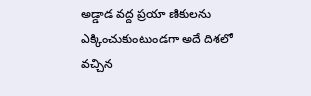అడ్డాడ వద్ద ప్రయా ణికులను ఎక్కించుకుంటుండగా అదే దిశలో వచ్చిన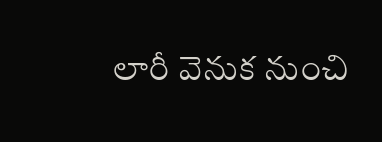లారీ వెనుక నుంచి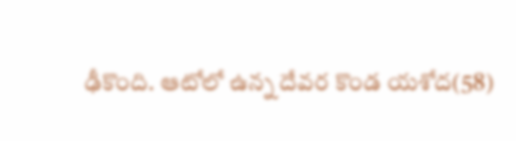ఢీకొంది. ఆటోలో ఉన్న దేవర కొండ యశోద(58)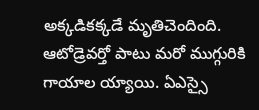అక్కడికక్కడే మృతిచెందింది. ఆటోడ్రెవర్తో పాటు మరో ముగ్గురికి గాయాల య్యాయి. ఏఎస్సై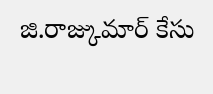జి.రాజ్కుమార్ కేసు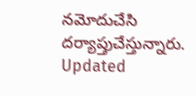నమోదుచేసి దర్యాప్తుచేస్తున్నారు.
Updated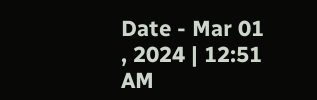Date - Mar 01 , 2024 | 12:51 AM